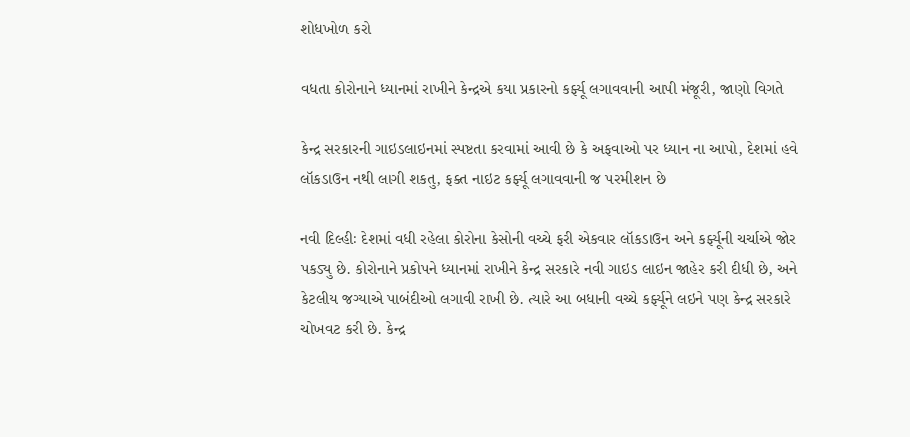શોધખોળ કરો

વધતા કોરોનાને ધ્યાનમાં રાખીને કેન્દ્રએ કયા પ્રકારનો કર્ફ્યૂ લગાવવાની આપી મંજૂરી, જાણો વિગતે

કેન્દ્ર સરકારની ગાઇડલાઇનમાં સ્પષ્ટતા કરવામાં આવી છે કે અફવાઓ પર ધ્યાન ના આપો, દેશમાં હવે લૉકડાઉન નથી લાગી શકતુ, ફક્ત નાઇટ કર્ફ્યૂ લગાવવાની જ પરમીશન છે

નવી દિલ્હીઃ દેશમાં વધી રહેલા કોરોના કેસોની વચ્ચે ફરી એકવાર લૉકડાઉન અને કર્ફ્યૂની ચર્ચાએ જોર પકડ્યુ છે. કોરોનાને પ્રકોપને ધ્યાનમાં રાખીને કેન્દ્ર સરકારે નવી ગાઇડ લાઇન જાહેર કરી દીધી છે, અને કેટલીય જગ્યાએ પાબંદીઓ લગાવી રાખી છે. ત્યારે આ બધાની વચ્ચે કર્ફ્યૂને લઇને પણ કેન્દ્ર સરકારે ચોખવટ કરી છે. કેન્દ્ર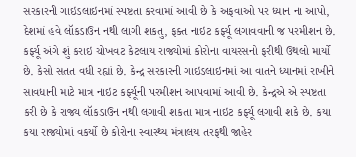સરકારની ગાઇડલાઇનમાં સ્પષ્ટતા કરવામાં આવી છે કે અફવાઓ પર ધ્યાન ના આપો, દેશમાં હવે લૉકડાઉન નથી લાગી શકતુ, ફક્ત નાઇટ કર્ફ્યૂ લગાવવાની જ પરમીશન છે. કર્ફ્યૂ અંગે શું કરાઇ ચોખવટ કેટલાય રાજ્યોમાં કોરોના વાયરસનો ફરીથી ઉથલો માર્યો છે. કેસો સતત વધી રહ્યાં છે. કેન્દ્ર સરકારની ગાઇડલાઇનમાં આ વાતને ધ્યાનમાં રાખીને સાવધાની માટે માત્ર નાઇટ કર્ફ્યૂની પરમીશન આપવામાં આવી છે. કેન્દ્રએ એ સ્પષ્ટતા કરી છે કે રાજ્ય લૉકડાઉન નથી લગાવી શકતા માત્ર નાઇટ કર્ફ્યૂ લગાવી શકે છે. કયા કયા રાજ્યોમાં વકર્યો છે કોરોના સ્વાસ્થ્ય મંત્રાલય તરફથી જાહેર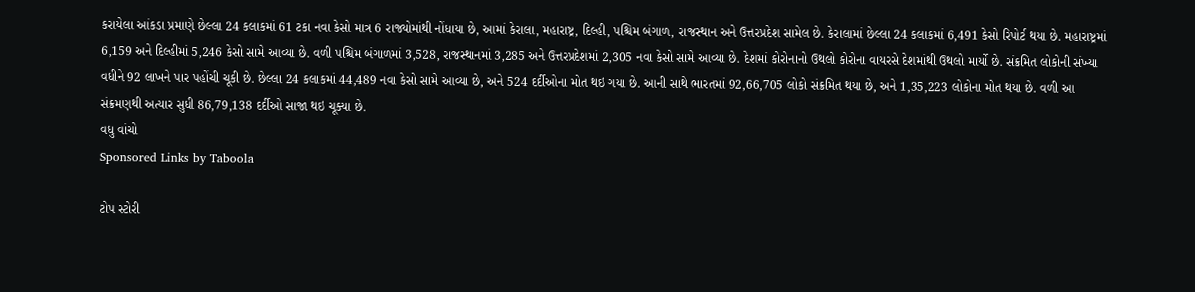કરાયેલા આંકડા પ્રમાણે છેલ્લા 24 કલાકમાં 61 ટકા નવા કેસો માત્ર 6 રાજ્યોમાંથી નોંધાયા છે, આમાં કેરાલા, મહારાષ્ટ્ર, દિલ્હી, પશ્ચિમ બંગાળ, રાજસ્થાન અને ઉત્તરપ્રદેશ સામેલ છે. કેરાલામાં છેલ્લા 24 કલાકમાં 6,491 કેસો રિપોર્ટ થયા છે. મહારાષ્ટ્રમાં 6,159 અને દિલ્હીમાં 5,246 કેસો સામે આવ્યા છે. વળી પશ્ચિમ બંગાળમાં 3,528, રાજસ્થાનમાં 3,285 અને ઉત્તરપ્રદેશમાં 2,305 નવા કેસો સામે આવ્યા છે. દેશમાં કોરોનાનો ઉથલો કોરોના વાયરસે દેશમાંથી ઉથલો માર્યો છે. સંક્રમિત લોકોની સંખ્યા વધીને 92 લાખને પાર પહોંચી ચૂકી છે. છેલ્લા 24 કલાકમાં 44,489 નવા કેસો સામે આવ્યા છે, અને 524 દર્દીઓના મોત થઇ ગયા છે. આની સાથે ભારતમાં 92,66,705 લોકો સંક્રમિત થયા છે, અને 1,35,223 લોકોના મોત થયા છે. વળી આ સંક્રમણથી અત્યાર સુધી 86,79,138 દર્દીઓ સાજા થઇ ચૂક્યા છે.
વધુ વાંચો
Sponsored Links by Taboola

ટોપ સ્ટોરી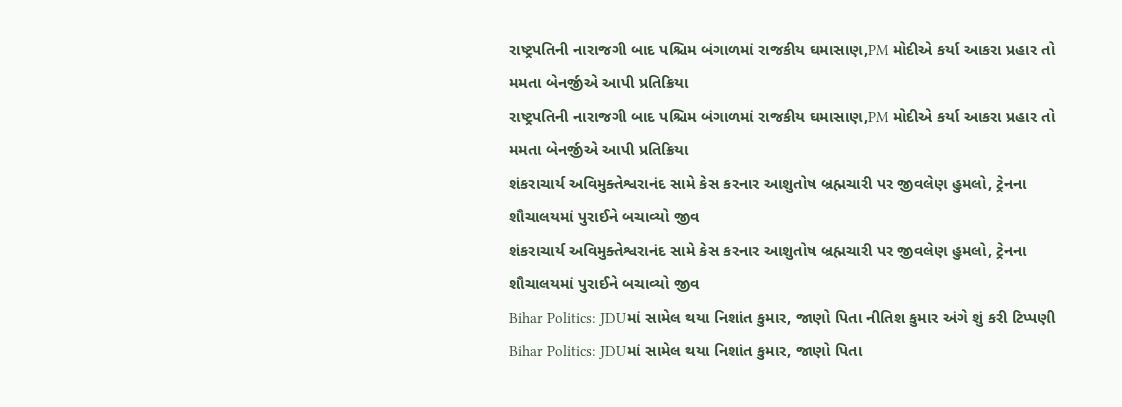રાષ્ટ્રપતિની નારાજગી બાદ પશ્ચિમ બંગાળમાં રાજકીય ઘમાસાણ,PM મોદીએ કર્યા આકરા પ્રહાર તો મમતા બેનર્જીએ આપી પ્રતિક્રિયા
રાષ્ટ્રપતિની નારાજગી બાદ પશ્ચિમ બંગાળમાં રાજકીય ઘમાસાણ,PM મોદીએ કર્યા આકરા પ્રહાર તો મમતા બેનર્જીએ આપી પ્રતિક્રિયા
શંકરાચાર્ય અવિમુક્તેશ્વરાનંદ સામે કેસ કરનાર આશુતોષ બ્રહ્મચારી પર જીવલેણ હુમલો, ટ્રેનના શૌચાલયમાં પુરાઈને બચાવ્યો જીવ
શંકરાચાર્ય અવિમુક્તેશ્વરાનંદ સામે કેસ કરનાર આશુતોષ બ્રહ્મચારી પર જીવલેણ હુમલો, ટ્રેનના શૌચાલયમાં પુરાઈને બચાવ્યો જીવ
Bihar Politics: JDUમાં સામેલ થયા નિશાંત કુમાર, જાણો પિતા નીતિશ કુમાર અંગે શું કરી ટિપ્પણી
Bihar Politics: JDUમાં સામેલ થયા નિશાંત કુમાર, જાણો પિતા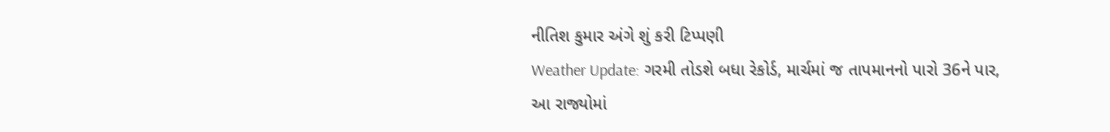નીતિશ કુમાર અંગે શું કરી ટિપ્પણી
Weather Update: ગરમી તોડશે બધા રેકોર્ડ, માર્ચમાં જ તાપમાનનો પારો 36ને પાર, આ રાજ્યોમાં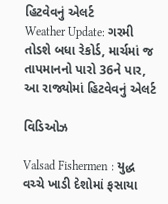હિટવેવનું એલર્ટ
Weather Update: ગરમી તોડશે બધા રેકોર્ડ, માર્ચમાં જ તાપમાનનો પારો 36ને પાર, આ રાજ્યોમાં હિટવેવનું એલર્ટ

વિડિઓઝ

Valsad Fishermen : યુદ્ધ વચ્ચે ખાડી દેશોમાં ફસાયા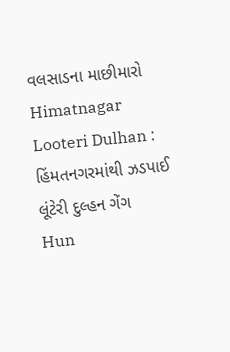વલસાડના માછીમારો
Himatnagar Looteri Dulhan : હિંમતનગરમાંથી ઝડપાઈ લૂંટેરી દુલ્હન ગેંગ
Hun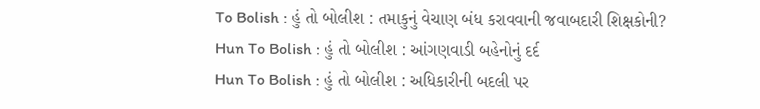To Bolish : હું તો બોલીશ : તમાકુનું વેચાણ બંધ કરાવવાની જવાબદારી શિક્ષકોની?
Hun To Bolish : હું તો બોલીશ : આંગણવાડી બહેનોનું દર્દ
Hun To Bolish : હું તો બોલીશ : અધિકારીની બદલી પર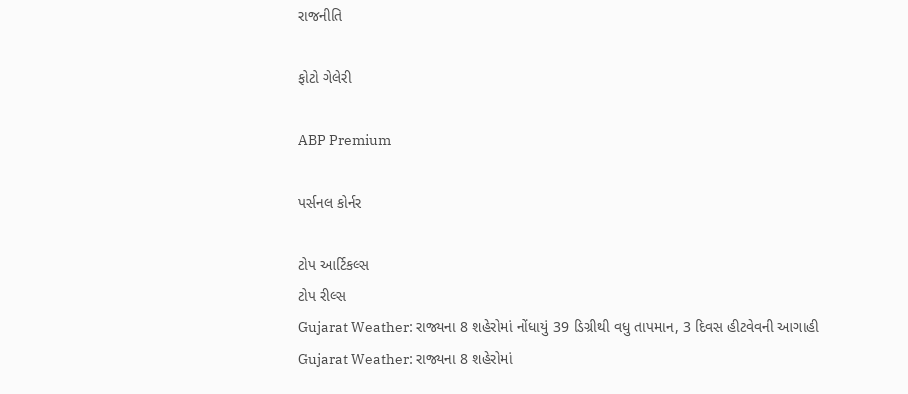રાજનીતિ

ફોટો ગેલેરી

ABP Premium

પર્સનલ કોર્નર

ટોપ આર્ટિકલ્સ
ટોપ રીલ્સ
Gujarat Weather: રાજ્યના 8 શહેરોમાં નોંધાયું 39 ડિગ્રીથી વધુ તાપમાન, 3 દિવસ હીટવેવની આગાહી
Gujarat Weather: રાજ્યના 8 શહેરોમાં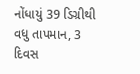નોંધાયું 39 ડિગ્રીથી વધુ તાપમાન, 3 દિવસ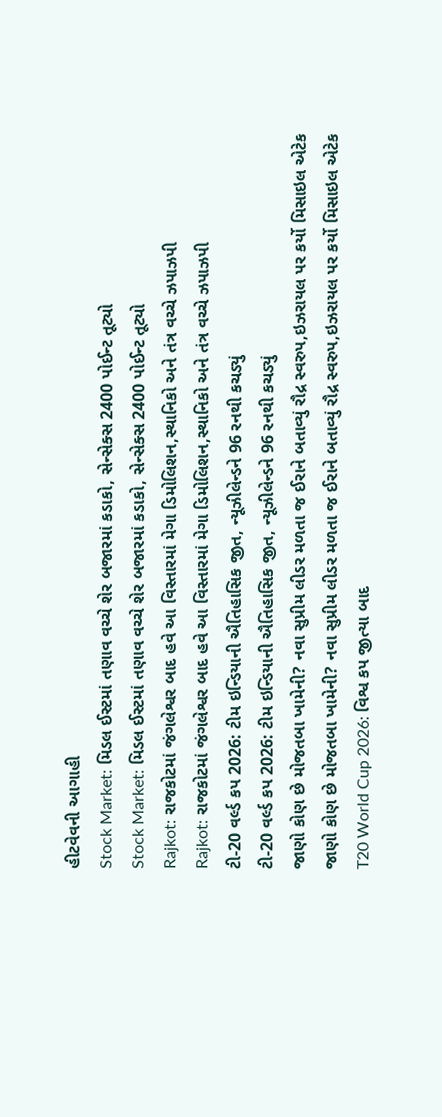હીટવેવની આગાહી
Stock Market: મિડલ ઈસ્ટમાં તણાવ વચ્ચે શેર બજારમાં કડાકો, સેન્સેક્સ 2400 પોઈન્ટ તૂટ્યો
Stock Market: મિડલ ઈસ્ટમાં તણાવ વચ્ચે શેર બજારમાં કડાકો, સેન્સેક્સ 2400 પોઈન્ટ તૂટ્યો
Rajkot: રાજકોટમાં જંગલેશ્વર બાદ હવે આ વિસ્તારમાં મેગા ડિમોલિશન,સ્થાનિકો અને તંત્ર વચ્ચે ઝપાઝપી
Rajkot: રાજકોટમાં જંગલેશ્વર બાદ હવે આ વિસ્તારમાં મેગા ડિમોલિશન,સ્થાનિકો અને તંત્ર વચ્ચે ઝપાઝપી
ટી-20 વર્લ્ડ કપ 2026: ટીમ ઇન્ડિયાની ઐતિહાસિક જીત, ન્યૂઝીલેન્ડને 96 રનથી કચડ્યું
ટી-20 વર્લ્ડ કપ 2026: ટીમ ઇન્ડિયાની ઐતિહાસિક જીત, ન્યૂઝીલેન્ડને 96 રનથી કચડ્યું
જાણો કોણ છે મોજતબા ખામેની? નવા સુપ્રીમ લીડર મળતા જ ઈરાને બતાવ્યું રૌદ્ર સ્વરુપ,ઇઝરાયલ પર કર્યો મિસાઇલ એટેક
જાણો કોણ છે મોજતબા ખામેની? નવા સુપ્રીમ લીડર મળતા જ ઈરાને બતાવ્યું રૌદ્ર સ્વરુપ,ઇઝરાયલ પર કર્યો મિસાઇલ એટેક
T20 World Cup 2026: વિશ્વ કપ જીત્યા બાદ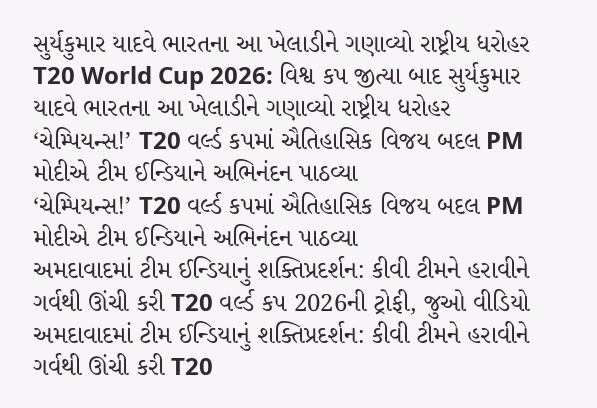સુર્યકુમાર યાદવે ભારતના આ ખેલાડીને ગણાવ્યો રાષ્ટ્રીય ધરોહર
T20 World Cup 2026: વિશ્વ કપ જીત્યા બાદ સુર્યકુમાર યાદવે ભારતના આ ખેલાડીને ગણાવ્યો રાષ્ટ્રીય ધરોહર
‘ચેમ્પિયન્સ!’ T20 વર્લ્ડ કપમાં ઐતિહાસિક વિજય બદલ PM મોદીએ ટીમ ઈન્ડિયાને અભિનંદન પાઠવ્યા
‘ચેમ્પિયન્સ!’ T20 વર્લ્ડ કપમાં ઐતિહાસિક વિજય બદલ PM મોદીએ ટીમ ઈન્ડિયાને અભિનંદન પાઠવ્યા
અમદાવાદમાં ટીમ ઈન્ડિયાનું શક્તિપ્રદર્શન: કીવી ટીમને હરાવીને ગર્વથી ઊંચી કરી T20 વર્લ્ડ કપ 2026ની ટ્રોફી, જુઓ વીડિયો
અમદાવાદમાં ટીમ ઈન્ડિયાનું શક્તિપ્રદર્શન: કીવી ટીમને હરાવીને ગર્વથી ઊંચી કરી T20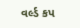વર્લ્ડ કપ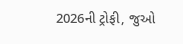2026ની ટ્રોફી, જુઓ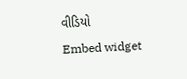વીડિયો
Embed widget